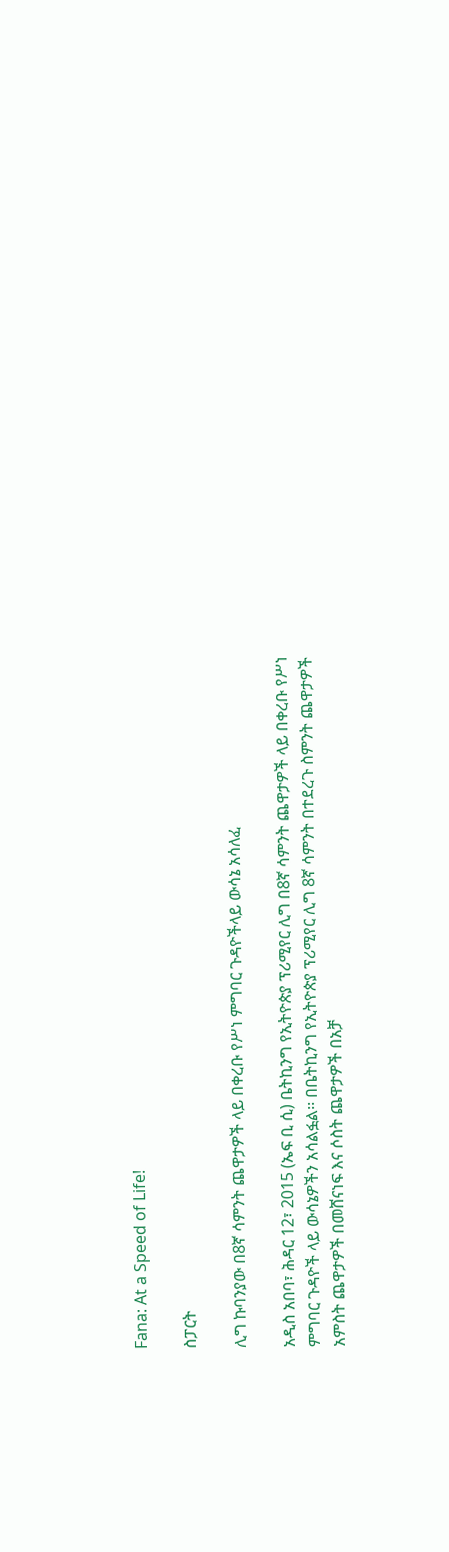Fana: At a Speed of Life!

ስፓርት

ሊግ ኩባንያው በ8ኛ ሳምንት ጨዋታዎች ላይ በቀረቡ የሥነ ምግባር ጉዳዮችላይ ውሳኔ አሳለፈ

አዲስ አበባ፣ ሕዳር 12፣ 2015 (ኤፍ ቢ ሲ) ቤትኪንግ የኢትዮጵያ ፕሪሚየር ሊግ በ8ኛ ሳምንት ጨዋታዎች ላይ በቀረቡ የሥነ ምግባር ጉዳዮች ላይ ውሳኔዎችን አሳልፏል፡፡ በቤትኪንግ የኢትዮጵያ ፕሪሚየር ሊግ 8ኛ ሳምንት በተደረጉ ስምንት ጨዋታዎች አምስት ጨዋታዎች በመሸናነፍ እና ሶስት ጨዋታዎች በአቻ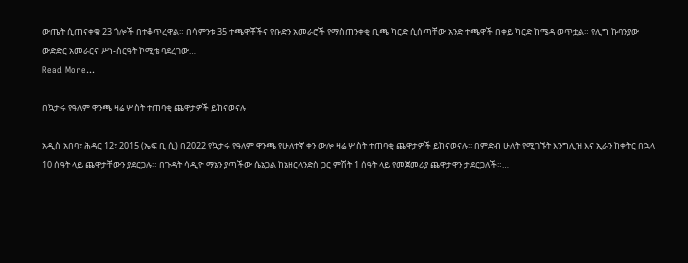ውጤት ሲጠናቀቁ 23 ጎሎች በተቆጥረዋል። በሳምንቱ 35 ተጫዋቾችና የቡድን አመራሮች የማስጠንቀቂ ቢጫ ካርድ ሲሰጣቸው አንድ ተጫዋች በቀይ ካርድ ከሜዳ ወጥቷል። የሊግ ኩባንያው ውድድር አመራርና ሥነ-ስርዓት ኮሚቴ ባደረገው…
Read More...

በኳታሩ የዓለም ዋንጫ ዛሬ ሦስት ተጠባቂ ጨዋታዎች ይከናወናሉ

አዲስ አበባ፣ ሕዳር 12፣ 2015 (ኤፍ ቢ ሲ) በ2022 የኳታሩ የዓለም ዋንጫ የሁለተኛ ቀን ውሎ ዛሬ ሦስት ተጠባቂ ጨዋታዎች ይከናወናሉ፡፡ በምድብ ሁለት የሚገኙት እንግሊዝ እና ኢራን ከቀትር በኋላ 10 ሰዓት ላይ ጨዋታቸውን ያደርጋሉ። በጉዳት ሳዲዮ ማኔን ያጣችው ሴኔጋል ከኔዘርላንድስ ጋር ምሽት 1 ሰዓት ላይ የመጀመሪያ ጨዋታዋን ታደርጋለች።…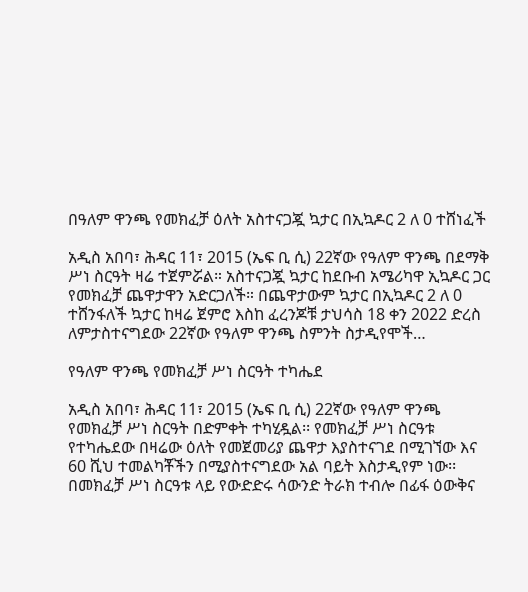በዓለም ዋንጫ የመክፈቻ ዕለት አስተናጋጇ ኳታር በኢኳዶር 2 ለ 0 ተሸነፈች

አዲስ አበባ፣ ሕዳር 11፣ 2015 (ኤፍ ቢ ሲ) 22ኛው የዓለም ዋንጫ በደማቅ ሥነ ስርዓት ዛሬ ተጀምሯል። አስተናጋጇ ኳታር ከደቡብ አሜሪካዋ ኢኳዶር ጋር የመክፈቻ ጨዋታዋን አድርጋለች። በጨዋታውም ኳታር በኢኳዶር 2 ለ 0 ተሸንፋለች ኳታር ከዛሬ ጀምሮ እስከ ፈረንጆቹ ታህሳስ 18 ቀን 2022 ድረስ ለምታስተናግደው 22ኛው የዓለም ዋንጫ ስምንት ስታዲየሞች…

የዓለም ዋንጫ የመክፈቻ ሥነ ስርዓት ተካሔደ

አዲስ አበባ፣ ሕዳር 11፣ 2015 (ኤፍ ቢ ሲ) 22ኛው የዓለም ዋንጫ የመክፈቻ ሥነ ስርዓት በድምቀት ተካሂዷል፡፡ የመክፈቻ ሥነ ስርዓቱ የተካሔደው በዛሬው ዕለት የመጀመሪያ ጨዋታ እያስተናገደ በሚገኘው እና 60 ሺህ ተመልካቾችን በሚያስተናግደው አል ባይት እስታዲየም ነው፡፡ በመክፈቻ ሥነ ስርዓቱ ላይ የውድድሩ ሳውንድ ትራክ ተብሎ በፊፋ ዕውቅና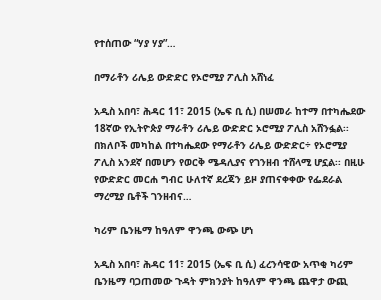የተሰጠው “ሃያ ሃያ”…

በማራቶን ሪሌይ ውድድር የኦሮሚያ ፖሊስ አሸነፈ

አዲስ አበባ፣ ሕዳር 11፣ 2015 (ኤፍ ቢ ሲ) በሠመራ ከተማ በተካሔደው 18ኛው የኢትዮጵያ ማራቶን ሪሌይ ውድድር ኦሮሚያ ፖሊስ አሸንፏል፡፡ በክለቦች መካከል በተካሔደው የማራቶን ሪሌይ ውድድር÷ የኦሮሚያ ፖሊስ አንደኛ በመሆን የወርቅ ሜዳሊያና የገንዘብ ተሸላሚ ሆኗል፡፡ በዚሁ የውድድር መርሐ ግብር ሁለተኛ ደረጃን ይዞ ያጠናቀቀው የፌደራል ማረሚያ ቤቶች ገንዘብና…

ካሪም ቤንዜማ ከዓለም ዋንጫ ውጭ ሆነ

አዲስ አበባ፣ ሕዳር 11፣ 2015 (ኤፍ ቢ ሲ) ፈረንሳዊው አጥቂ ካሪም ቤንዜማ ባጋጠመው ጉዳት ምክንያት ከዓለም ዋንጫ ጨዋታ ውጪ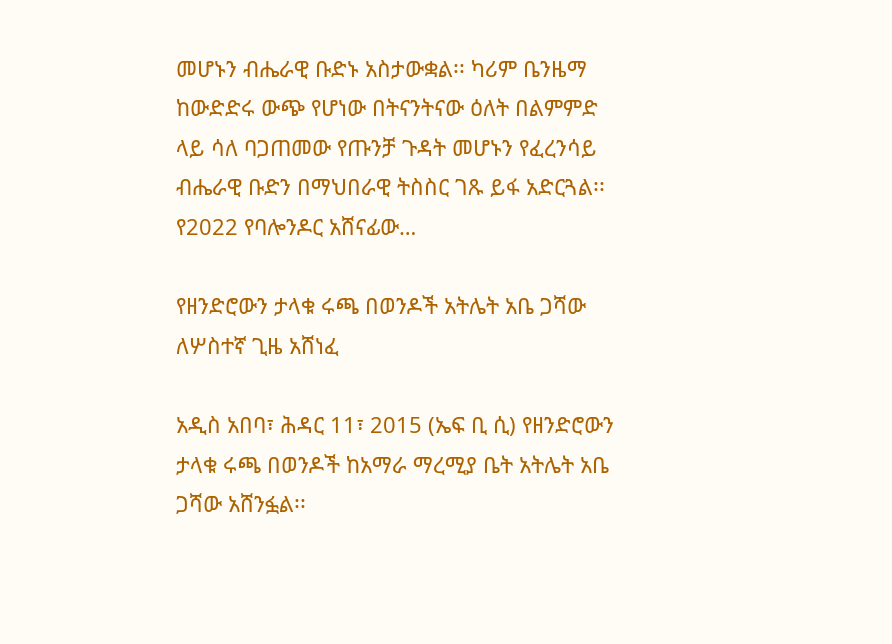መሆኑን ብሔራዊ ቡድኑ አስታውቋል፡፡ ካሪም ቤንዜማ ከውድድሩ ውጭ የሆነው በትናንትናው ዕለት በልምምድ ላይ ሳለ ባጋጠመው የጡንቻ ጉዳት መሆኑን የፈረንሳይ ብሔራዊ ቡድን በማህበራዊ ትስስር ገጹ ይፋ አድርጓል፡፡ የ2022 የባሎንዶር አሸናፊው…

የዘንድሮውን ታላቁ ሩጫ በወንዶች አትሌት አቤ ጋሻው ለሦስተኛ ጊዜ አሸነፈ

አዲስ አበባ፣ ሕዳር 11፣ 2015 (ኤፍ ቢ ሲ) የዘንድሮውን ታላቁ ሩጫ በወንዶች ከአማራ ማረሚያ ቤት አትሌት አቤ ጋሻው አሸንፏል፡፡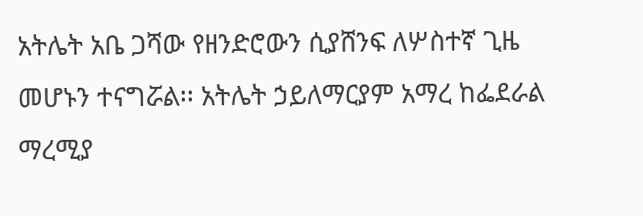አትሌት አቤ ጋሻው የዘንድሮውን ሲያሸንፍ ለሦስተኛ ጊዜ መሆኑን ተናግሯል፡፡ አትሌት ኃይለማርያም አማረ ከፌደራል ማረሚያ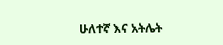ሁለተኛ እና አትሌት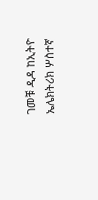ገመቹ ዲዳ ከኢትዮ ኤሌክትሪክ ሦስተኛ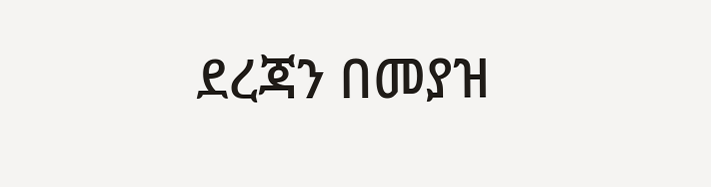ደረጃን በመያዝ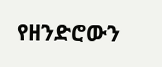የዘንድሮውን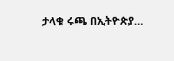ታላቁ ሩጫ በኢትዮጵያ…